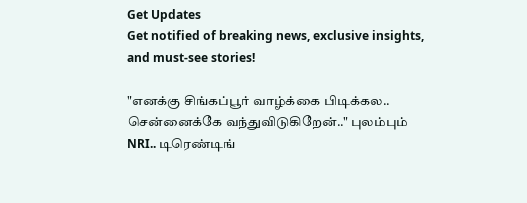Get Updates
Get notified of breaking news, exclusive insights, and must-see stories!

"எனக்கு சிங்கப்பூர் வாழ்க்கை பிடிக்கல.. சென்னைக்கே வந்துவிடுகிறேன்.." புலம்பும் NRI.. டிரெண்டிங்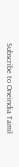Subscribe to Oneindia Tamil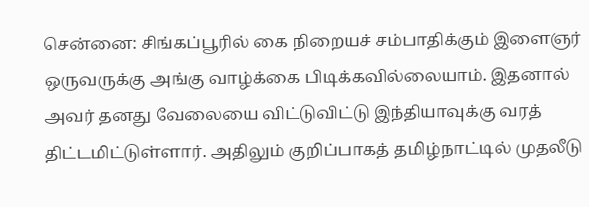சென்னை: சிங்கப்பூரில் கை நிறையச் சம்பாதிக்கும் இளைஞர் ஒருவருக்கு அங்கு வாழ்க்கை பிடிக்கவில்லையாம். இதனால் அவர் தனது வேலையை விட்டுவிட்டு இந்தியாவுக்கு வரத் திட்டமிட்டுள்ளார். அதிலும் குறிப்பாகத் தமிழ்நாட்டில் முதலீடு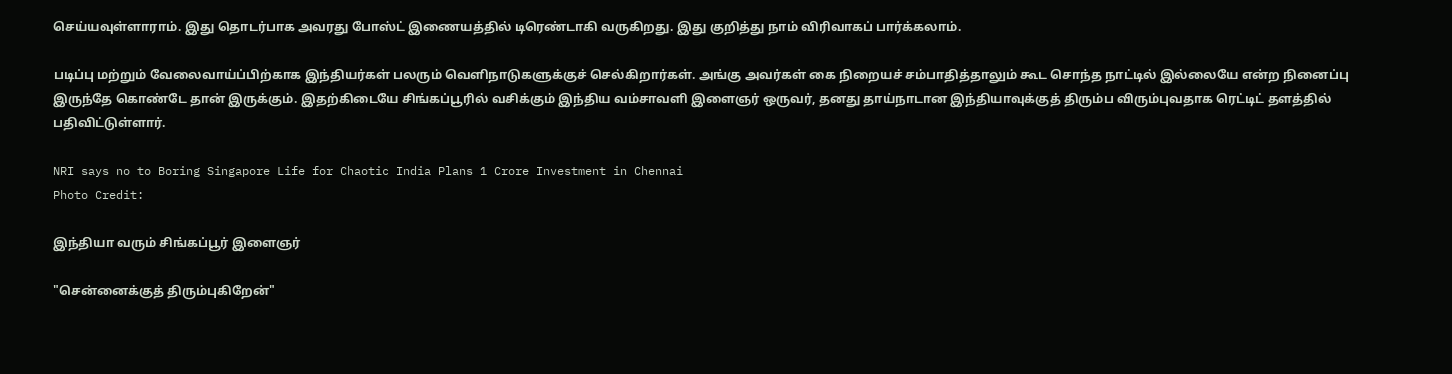செய்யவுள்ளாராம். இது தொடர்பாக அவரது போஸ்ட் இணையத்தில் டிரெண்டாகி வருகிறது. இது குறித்து நாம் விரிவாகப் பார்க்கலாம்.

படிப்பு மற்றும் வேலைவாய்ப்பிற்காக இந்தியர்கள் பலரும் வெளிநாடுகளுக்குச் செல்கிறார்கள். அங்கு அவர்கள் கை நிறையச் சம்பாதித்தாலும் கூட சொந்த நாட்டில் இல்லையே என்ற நினைப்பு இருந்தே கொண்டே தான் இருக்கும். இதற்கிடையே சிங்கப்பூரில் வசிக்கும் இந்திய வம்சாவளி இளைஞர் ஒருவர், தனது தாய்நாடான இந்தியாவுக்குத் திரும்ப விரும்புவதாக ரெட்டிட் தளத்தில் பதிவிட்டுள்ளார்.

NRI says no to Boring Singapore Life for Chaotic India Plans 1 Crore Investment in Chennai
Photo Credit:

இந்தியா வரும் சிங்கப்பூர் இளைஞர்

"சென்னைக்குத் திரும்புகிறேன்"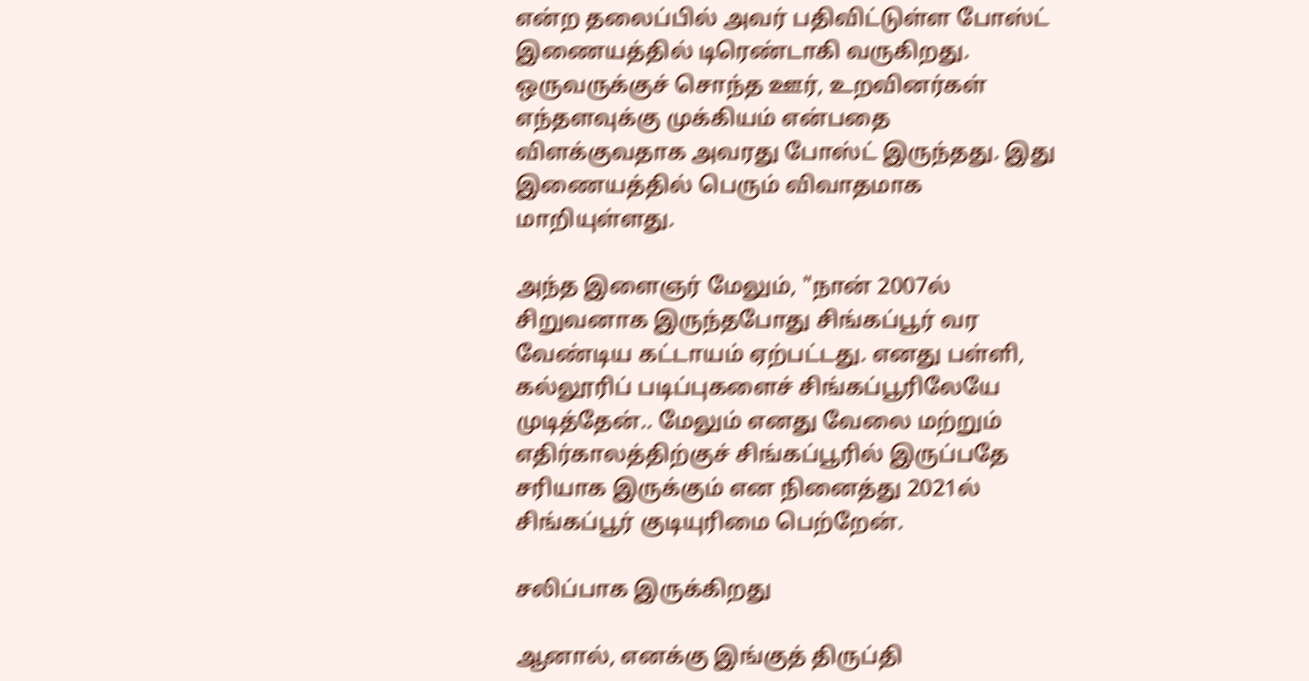என்ற தலைப்பில் அவர் பதிவிட்டுள்ள போஸ்ட் இணையத்தில் டிரெண்டாகி வருகிறது. ஒருவருக்குச் சொந்த ஊர், உறவினர்கள் எந்தளவுக்கு முக்கியம் என்பதை விளக்குவதாக அவரது போஸ்ட் இருந்தது. இது இணையத்தில் பெரும் விவாதமாக மாறியுள்ளது.

அந்த இளைஞர் மேலும், "நான் 2007ல் சிறுவனாக இருந்தபோது சிங்கப்பூர் வர வேண்டிய கட்டாயம் ஏற்பட்டது. எனது பள்ளி, கல்லூரிப் படிப்புகளைச் சிங்கப்பூரிலேயே முடித்தேன்.. மேலும் எனது வேலை மற்றும் எதிர்காலத்திற்குச் சிங்கப்பூரில் இருப்பதே சரியாக இருக்கும் என நினைத்து 2021ல் சிங்கப்பூர் குடியுரிமை பெற்றேன்.

சலிப்பாக இருக்கிறது

ஆனால், எனக்கு இங்குத் திருப்தி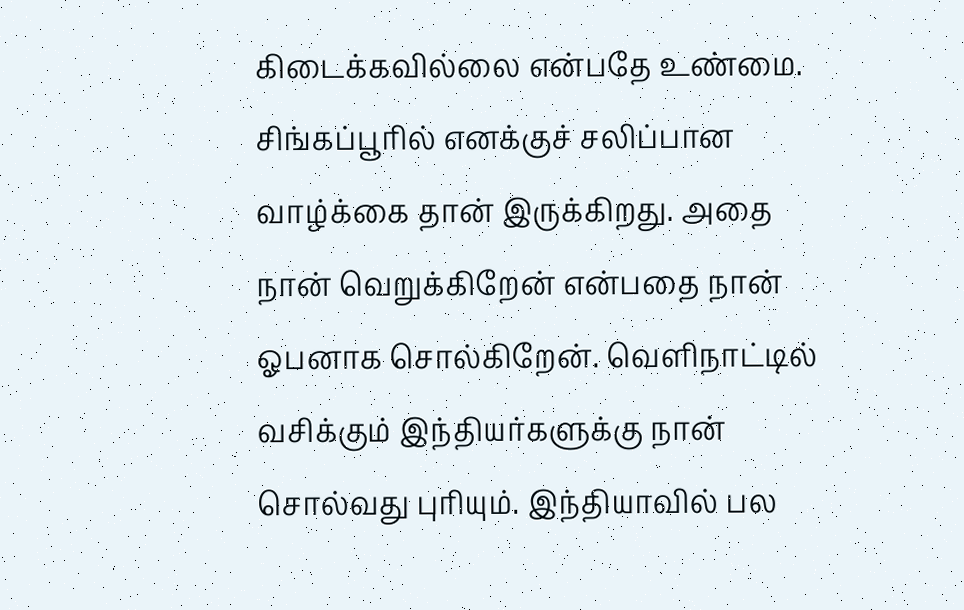கிடைக்கவில்லை என்பதே உண்மை. சிங்கப்பூரில் எனக்குச் சலிப்பான வாழ்க்கை தான் இருக்கிறது. அதை நான் வெறுக்கிறேன் என்பதை நான் ஓபனாக சொல்கிறேன். வெளிநாட்டில் வசிக்கும் இந்தியர்களுக்கு நான் சொல்வது புரியும். இந்தியாவில் பல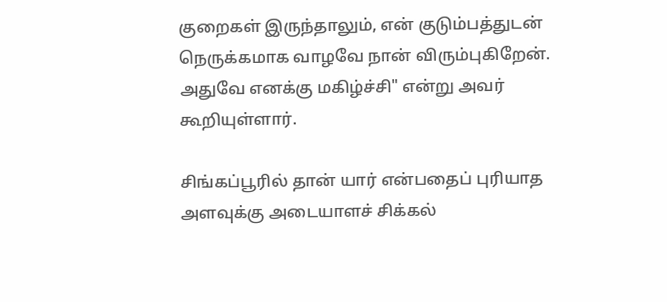குறைகள் இருந்தாலும், என் குடும்பத்துடன் நெருக்கமாக வாழவே நான் விரும்புகிறேன். அதுவே எனக்கு மகிழ்ச்சி" என்று அவர் கூறியுள்ளார்.

சிங்கப்பூரில் தான் யார் என்பதைப் புரியாத அளவுக்கு அடையாளச் சிக்கல்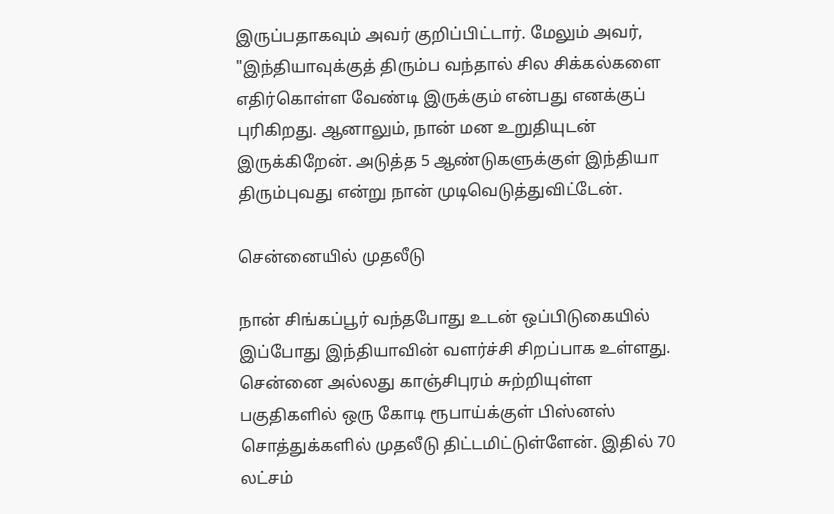இருப்பதாகவும் அவர் குறிப்பிட்டார். மேலும் அவர், "இந்தியாவுக்குத் திரும்ப வந்தால் சில சிக்கல்களை எதிர்கொள்ள வேண்டி இருக்கும் என்பது எனக்குப் புரிகிறது. ஆனாலும், நான் மன உறுதியுடன் இருக்கிறேன். அடுத்த 5 ஆண்டுகளுக்குள் இந்தியா திரும்புவது என்று நான் முடிவெடுத்துவிட்டேன்.

சென்னையில் முதலீடு

நான் சிங்கப்பூர் வந்தபோது உடன் ஒப்பிடுகையில் இப்போது இந்தியாவின் வளர்ச்சி சிறப்பாக உள்ளது. சென்னை அல்லது காஞ்சிபுரம் சுற்றியுள்ள பகுதிகளில் ஒரு கோடி ரூபாய்க்குள் பிஸ்னஸ் சொத்துக்களில் முதலீடு திட்டமிட்டுள்ளேன். இதில் 70 லட்சம்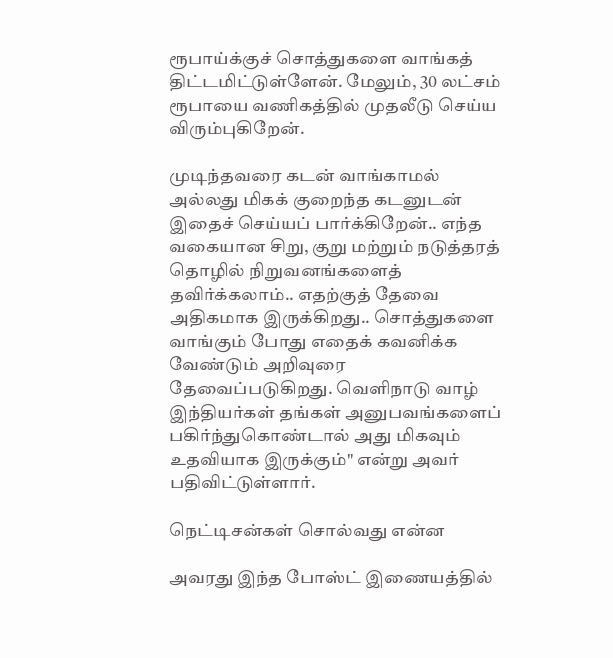ரூபாய்க்குச் சொத்துகளை வாங்கத் திட்டமிட்டுள்ளேன். மேலும், 30 லட்சம் ரூபாயை வணிகத்தில் முதலீடு செய்ய விரும்புகிறேன்.

முடிந்தவரை கடன் வாங்காமல் அல்லது மிகக் குறைந்த கடனுடன் இதைச் செய்யப் பார்க்கிறேன்.. எந்த வகையான சிறு, குறு மற்றும் நடுத்தரத் தொழில் நிறுவனங்களைத் தவிர்க்கலாம்.. எதற்குத் தேவை அதிகமாக இருக்கிறது.. சொத்துகளை வாங்கும் போது எதைக் கவனிக்க வேண்டும் அறிவுரை தேவைப்படுகிறது. வெளிநாடு வாழ் இந்தியர்கள் தங்கள் அனுபவங்களைப் பகிர்ந்துகொண்டால் அது மிகவும் உதவியாக இருக்கும்" என்று அவர் பதிவிட்டுள்ளார்.

நெட்டிசன்கள் சொல்வது என்ன

அவரது இந்த போஸ்ட் இணையத்தில்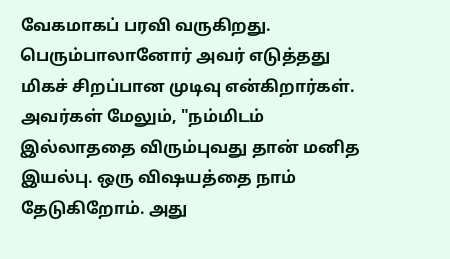வேகமாகப் பரவி வருகிறது. பெரும்பாலானோர் அவர் எடுத்தது மிகச் சிறப்பான முடிவு என்கிறார்கள். அவர்கள் மேலும், "நம்மிடம் இல்லாததை விரும்புவது தான் மனித இயல்பு. ஒரு விஷயத்தை நாம் தேடுகிறோம். அது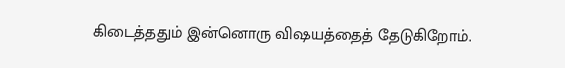கிடைத்ததும் இன்னொரு விஷயத்தைத் தேடுகிறோம்.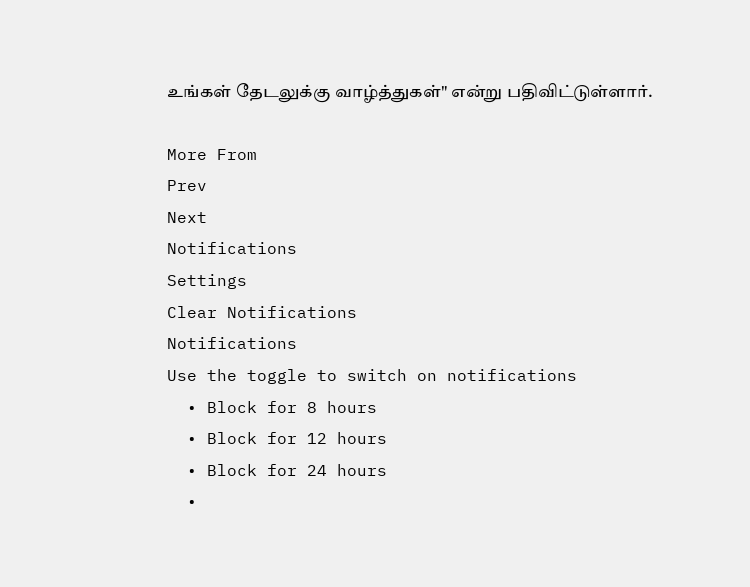உங்கள் தேடலுக்கு வாழ்த்துகள்" என்று பதிவிட்டுள்ளார்.

More From
Prev
Next
Notifications
Settings
Clear Notifications
Notifications
Use the toggle to switch on notifications
  • Block for 8 hours
  • Block for 12 hours
  • Block for 24 hours
  •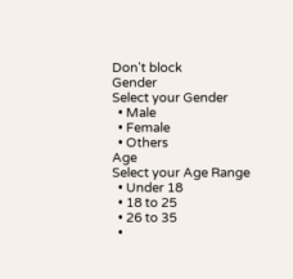Don't block
Gender
Select your Gender
  • Male
  • Female
  • Others
Age
Select your Age Range
  • Under 18
  • 18 to 25
  • 26 to 35
  •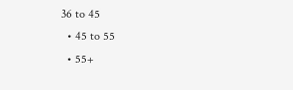36 to 45
  • 45 to 55
  • 55+